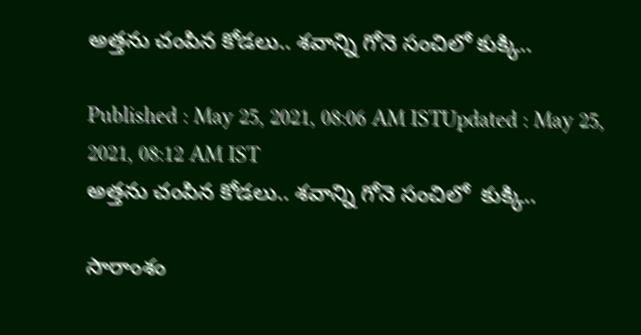అత్తను చంపిన కోడలు.. శవాన్ని గోనె సంచిలో కుక్కి..

Published : May 25, 2021, 08:06 AM ISTUpdated : May 25, 2021, 08:12 AM IST
అత్తను చంపిన కోడలు.. శవాన్ని గోనె సంచిలో  కుక్కి..

సారాంశం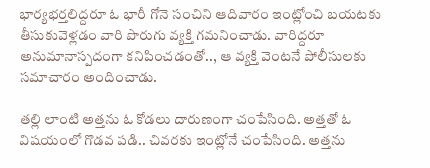భార్యభర్తలిద్దరూ ఓ భారీ గోనె సంచిని ఆదివారం ఇంట్లోంచి బయటకు తీసుకువెళ్లడం వారి పొరుగు వ్యక్తి గమనించాడు. వారిద్దరూ అనుమానాస్పదంగా కనిపించడంతో.., ఆ వ్యక్తి వెంటనే పోలీసులకు సమాచారం అందించాడు.

తల్లి లాంటి అత్తను ఓ కోడలు దారుణంగా చంపేసింది. అత్తతో ఓ విషయంలో గొడవ పడి.. చివరకు ఇంట్లోనే చంపేసింది. అత్తను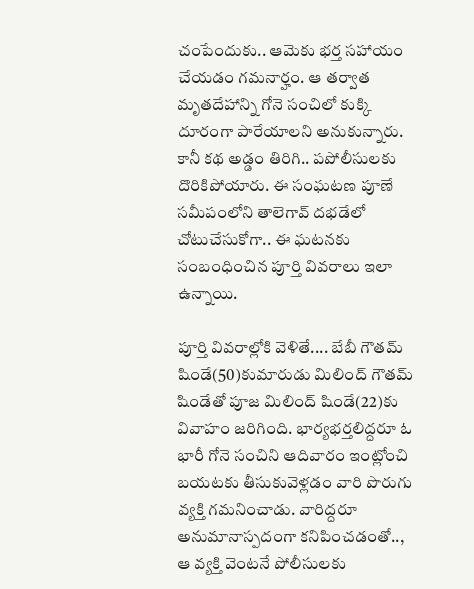చంపేందుకు.. ఆమెకు భర్త సహాయం చేయడం గమనార్హం. ఆ తర్వాత మృతదేహాన్ని గోనె సంచిలో కుక్కి  దూరంగా పారేయాలని అనుకున్నారు. కానీ కథ అడ్డం తిరిగి.. పపోలీసులకు దొరికిపోయారు. ఈ సంఘటణ పూణే సమీపంలోని తాలెగావ్ దభడేలో చోటుచేసుకోగా.. ఈ ఘటనకు సంబంధించిన పూర్తి వివరాలు ఇలా ఉన్నాయి.

పూర్తి వివరాల్లోకి వెళితే.... బేబీ గౌతమ్ షిండే(50)కుమారుడు మిలింద్ గౌతమ్ షిండేతో పూజ మిలింద్ షిండే(22)కు వివాహం జరిగింది. భార్యభర్తలిద్దరూ ఓ భారీ గోనె సంచిని ఆదివారం ఇంట్లోంచి బయటకు తీసుకువెళ్లడం వారి పొరుగు వ్యక్తి గమనించాడు. వారిద్దరూ అనుమానాస్పదంగా కనిపించడంతో.., ఆ వ్యక్తి వెంటనే పోలీసులకు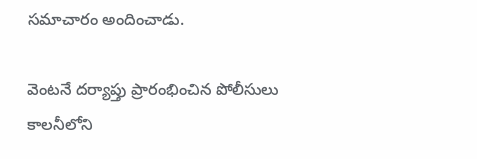సమాచారం అందించాడు.

వెంటనే దర్యాప్తు ప్రారంభించిన పోలీసులు కాలనీలోని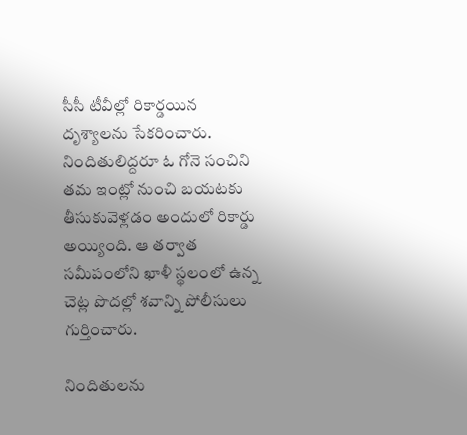సీసీ టీవీల్లో రికార్డయిన దృశ్యాలను సేకరించారు. నిందితులిద్దరూ ఓ గోనె సంచిని తమ ఇంట్లో నుంచి బయటకు తీసుకువెళ్లడం అందులో రికార్డు అయ్యింది. ఆ తర్వాత సమీపంలోని ఖాళీ స్థలంలో ఉన్న చెట్ల పొదల్లో శవాన్ని పోలీసులు గుర్తించారు.

నిందితులను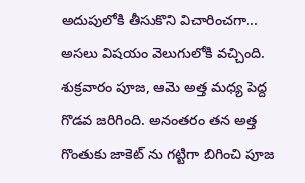అదుపులోకి తీసుకొని విచారించగా... అసలు విషయం వెలుగులోకి వచ్చింది. శుక్రవారం పూజ, ఆమె అత్త మధ్య పెద్ద గొడవ జరిగింది. అనంతరం తన అత్త గొంతుకు జాకెట్ ను గట్టిగా బిగించి పూజ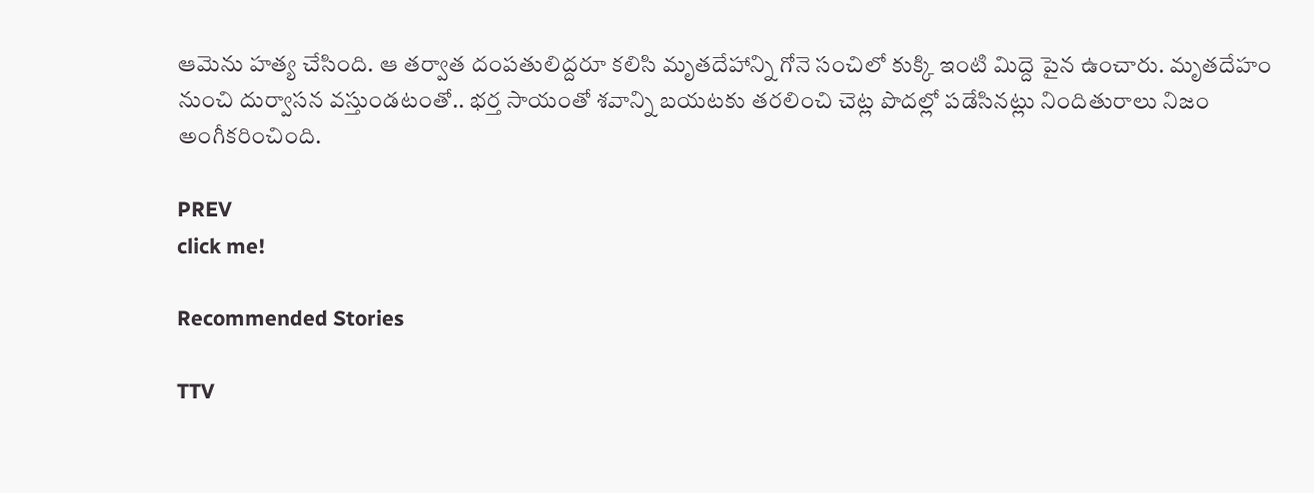ఆమెను హత్య చేసింది. ఆ తర్వాత దంపతులిద్దరూ కలిసి మృతదేహాన్ని గోనె సంచిలో కుక్కి ఇంటి మిద్దె పైన ఉంచారు. మృతదేహం నుంచి దుర్వాసన వస్తుండటంతో.. భర్త సాయంతో శవాన్ని బయటకు తరలించి చెట్ల పొదల్లో పడేసినట్లు నిందితురాలు నిజం అంగీకరించింది.

PREV
click me!

Recommended Stories

TTV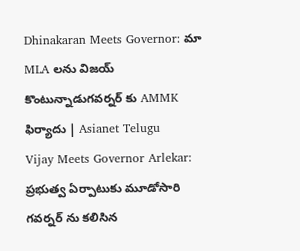Dhinakaran Meets Governor: మా MLA లను విజయ్ కొంటున్నాడుగవర్నర్ కు AMMK ఫిర్యాదు | Asianet Telugu
Vijay Meets Governor Arlekar: ప్రభుత్వ ఏర్పాటుకు మూడోసారి గవర్నర్ ను కలిసిన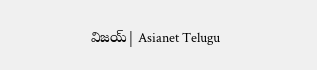విజయ్| Asianet Telugu